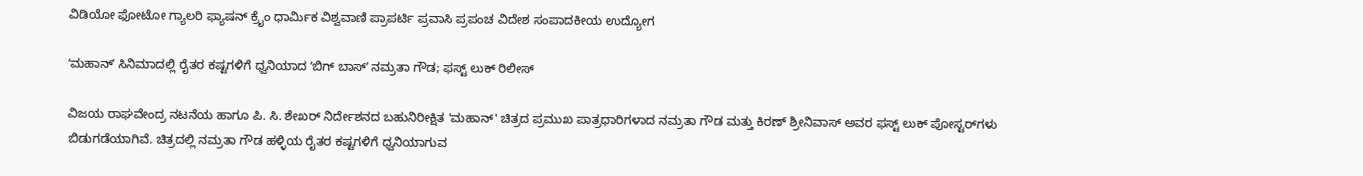ವಿಡಿಯೋ ಫೋಟೋ ಗ್ಯಾಲರಿ ಫ್ಯಾಷನ್ ಕ್ರೈಂ ಧಾರ್ಮಿಕ ವಿಶ್ವವಾಣಿ ಪ್ರಾಪರ್ಟಿ ಪ್ರವಾಸಿ ಪ್ರಪಂಚ ವಿದೇಶ ಸಂಪಾದಕೀಯ ಉದ್ಯೋಗ

ʻಮಹಾನ್ʼ ಸಿನಿಮಾದಲ್ಲಿ ರೈತರ ಕಷ್ಟಗಳಿಗೆ ಧ್ವನಿಯಾದ ʻಬಿಗ್‌ ಬಾಸ್‌ʼ ನಮ್ರತಾ ಗೌಡ; ಫಸ್ಟ್‌ ಲುಕ್‌ ರಿಲೀಸ್‌

ವಿಜಯ ರಾಘವೇಂದ್ರ ನಟನೆಯ ಹಾಗೂ ಪಿ. ಸಿ. ಶೇಖರ್ ನಿರ್ದೇಶನದ ಬಹುನಿರೀಕ್ಷಿತ 'ಮಹಾನ್' ಚಿತ್ರದ ಪ್ರಮುಖ ಪಾತ್ರಧಾರಿಗಳಾದ ನಮ್ರತಾ ಗೌಡ ಮತ್ತು ಕಿರಣ್ ಶ್ರೀನಿವಾಸ್ ಅವರ ಫಸ್ಟ್ ಲುಕ್ ಪೋಸ್ಟರ್‌ಗಳು ಬಿಡುಗಡೆಯಾಗಿವೆ. ಚಿತ್ರದಲ್ಲಿ ನಮ್ರತಾ ಗೌಡ ಹಳ್ಳಿಯ ರೈತರ ಕಷ್ಟಗಳಿಗೆ ಧ್ವನಿಯಾಗುವ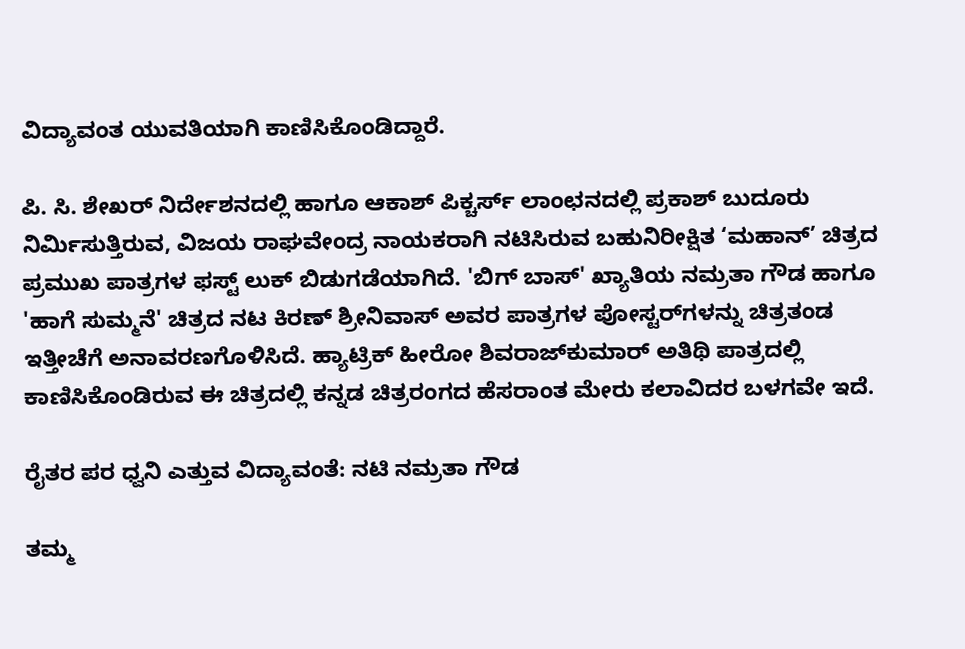ವಿದ್ಯಾವಂತ ಯುವತಿಯಾಗಿ ಕಾಣಿಸಿಕೊಂಡಿದ್ದಾರೆ.

ಪಿ. ಸಿ. ಶೇಖರ್ ನಿರ್ದೇಶನದಲ್ಲಿ ಹಾಗೂ ಆಕಾಶ್ ಪಿಕ್ಚರ್ಸ್ ಲಾಂಛನದಲ್ಲಿ ಪ್ರಕಾಶ್ ಬುದೂರು ನಿರ್ಮಿಸುತ್ತಿರುವ, ವಿಜಯ ರಾಘವೇಂದ್ರ ನಾಯಕರಾಗಿ ನಟಿಸಿರುವ ಬಹುನಿರೀಕ್ಷಿತ ‘ಮಹಾನ್’ ಚಿತ್ರದ ಪ್ರಮುಖ ಪಾತ್ರಗಳ ಫಸ್ಟ್ ಲುಕ್ ಬಿಡುಗಡೆಯಾಗಿದೆ. 'ಬಿಗ್ ಬಾಸ್' ಖ್ಯಾತಿಯ ನಮ್ರತಾ ಗೌಡ ಹಾಗೂ 'ಹಾಗೆ ಸುಮ್ಮನೆ' ಚಿತ್ರದ ನಟ ಕಿರಣ್ ಶ್ರೀನಿವಾಸ್ ಅವರ ಪಾತ್ರಗಳ ಪೋಸ್ಟರ್‌ಗಳನ್ನು ಚಿತ್ರತಂಡ ಇತ್ತೀಚೆಗೆ ಅನಾವರಣಗೊಳಿಸಿದೆ. ಹ್ಯಾಟ್ರಿಕ್ ಹೀರೋ ಶಿವರಾಜ್‌ಕುಮಾರ್ ಅತಿಥಿ ಪಾತ್ರದಲ್ಲಿ ಕಾಣಿಸಿಕೊಂಡಿರುವ ಈ ಚಿತ್ರದಲ್ಲಿ ಕನ್ನಡ ಚಿತ್ರರಂಗದ ಹೆಸರಾಂತ ಮೇರು ಕಲಾವಿದರ ಬಳಗವೇ ಇದೆ.

ರೈತರ ಪರ ಧ್ವನಿ ಎತ್ತುವ ವಿದ್ಯಾವಂತೆ: ನಟಿ ನಮ್ರತಾ ಗೌಡ

ತಮ್ಮ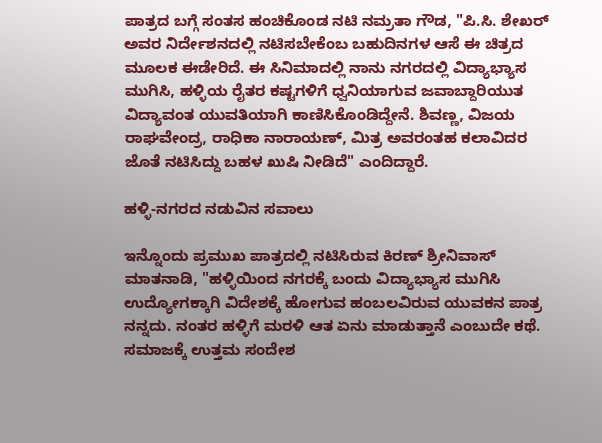ಪಾತ್ರದ ಬಗ್ಗೆ ಸಂತಸ ಹಂಚಿಕೊಂಡ ನಟಿ ನಮ್ರತಾ ಗೌಡ, "ಪಿ.ಸಿ. ಶೇಖರ್ ಅವರ ನಿರ್ದೇಶನದಲ್ಲಿ ನಟಿಸಬೇಕೆಂಬ ಬಹುದಿನಗಳ ಆಸೆ ಈ ಚಿತ್ರದ ಮೂಲಕ ಈಡೇರಿದೆ. ಈ ಸಿನಿಮಾದಲ್ಲಿ ನಾನು ನಗರದಲ್ಲಿ ವಿದ್ಯಾಭ್ಯಾಸ ಮುಗಿಸಿ, ಹಳ್ಳಿಯ ರೈತರ ಕಷ್ಟಗಳಿಗೆ ಧ್ವನಿಯಾಗುವ ಜವಾಬ್ದಾರಿಯುತ ವಿದ್ಯಾವಂತ ಯುವತಿಯಾಗಿ ಕಾಣಿಸಿಕೊಂಡಿದ್ದೇನೆ. ಶಿವಣ್ಣ, ವಿಜಯ ರಾಘವೇಂದ್ರ, ರಾಧಿಕಾ ನಾರಾಯಣ್, ಮಿತ್ರ ಅವರಂತಹ ಕಲಾವಿದರ ಜೊತೆ ನಟಿಸಿದ್ದು ಬಹಳ ಖುಷಿ ನೀಡಿದೆ" ಎಂದಿದ್ದಾರೆ.

ಹಳ್ಳಿ-ನಗರದ ನಡುವಿನ ಸವಾಲು

ಇನ್ನೊಂದು ಪ್ರಮುಖ ಪಾತ್ರದಲ್ಲಿ ನಟಿಸಿರುವ ಕಿರಣ್ ಶ್ರೀನಿವಾಸ್ ಮಾತನಾಡಿ, "ಹಳ್ಳಿಯಿಂದ ನಗರಕ್ಕೆ ಬಂದು ವಿದ್ಯಾಭ್ಯಾಸ ಮುಗಿಸಿ ಉದ್ಯೋಗಕ್ಕಾಗಿ ವಿದೇಶಕ್ಕೆ ಹೋಗುವ ಹಂಬಲವಿರುವ ಯುವಕನ ಪಾತ್ರ ನನ್ನದು. ನಂತರ ಹಳ್ಳಿಗೆ ಮರಳಿ ಆತ ಏನು ಮಾಡುತ್ತಾನೆ ಎಂಬುದೇ ಕಥೆ. ಸಮಾಜಕ್ಕೆ ಉತ್ತಮ ಸಂದೇಶ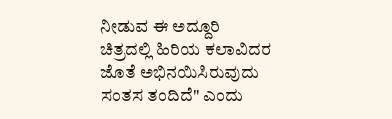ನೀಡುವ ಈ ಅದ್ದೂರಿ ಚಿತ್ರದಲ್ಲಿ ಹಿರಿಯ ಕಲಾವಿದರ ಜೊತೆ ಅಭಿನಯಿಸಿರುವುದು ಸಂತಸ ತಂದಿದೆ" ಎಂದು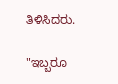ತಿಳಿಸಿದರು.

"ಇಬ್ಬರೂ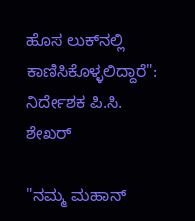ಹೊಸ ಲುಕ್‌ನಲ್ಲಿ ಕಾಣಿಸಿಕೊಳ್ಳಲಿದ್ದಾರೆ": ನಿರ್ದೇಶಕ ಪಿ.ಸಿ. ಶೇಖರ್

"ನಮ್ಮ ಮಹಾನ್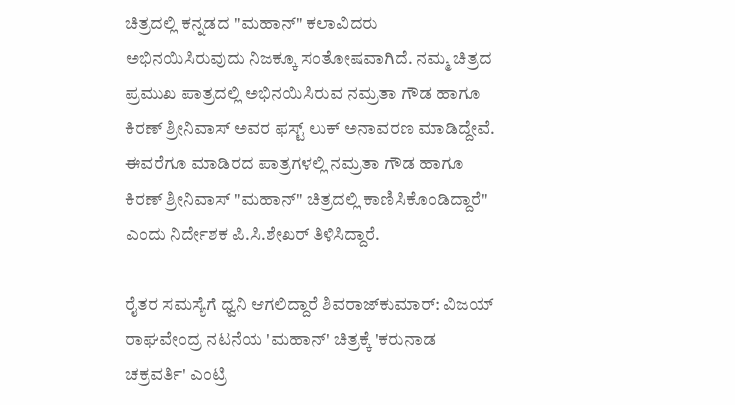ಚಿತ್ರದಲ್ಲಿ ಕನ್ನಡದ "ಮಹಾನ್" ಕಲಾವಿದರು ಅಭಿನಯಿಸಿರುವುದು ನಿಜಕ್ಕೂ ಸಂತೋಷವಾಗಿದೆ. ನಮ್ಮ ಚಿತ್ರದ ಪ್ರಮುಖ ಪಾತ್ರದಲ್ಲಿ ಅಭಿನಯಿಸಿರುವ ನಮ್ರತಾ ಗೌಡ ಹಾಗೂ ಕಿರಣ್ ಶ್ರೀನಿವಾಸ್ ಅವರ ಫಸ್ಟ್ ಲುಕ್ ಅನಾವರಣ ಮಾಡಿದ್ದೇವೆ. ಈವರೆಗೂ ಮಾಡಿರದ ಪಾತ್ರಗಳಲ್ಲಿ ನಮ್ರತಾ ಗೌಡ ಹಾಗೂ ಕಿರಣ್ ಶ್ರೀನಿವಾಸ್ "ಮಹಾನ್" ಚಿತ್ರದಲ್ಲಿ ಕಾಣಿಸಿಕೊಂಡಿದ್ದಾರೆ" ಎಂದು ನಿರ್ದೇಶಕ ಪಿ.ಸಿ.ಶೇಖರ್ ತಿಳಿಸಿದ್ದಾರೆ.

ರೈತರ ಸಮಸ್ಯೆಗೆ ಧ್ವನಿ ಆಗಲಿದ್ದಾರೆ ಶಿವರಾಜ್‌ಕುಮಾರ್: ವಿಜಯ್‌ ರಾಘವೇಂದ್ರ ನಟನೆಯ 'ಮಹಾನ್' ಚಿತ್ರಕ್ಕೆ 'ಕರುನಾಡ ಚಕ್ರವರ್ತಿ' ಎಂಟ್ರಿ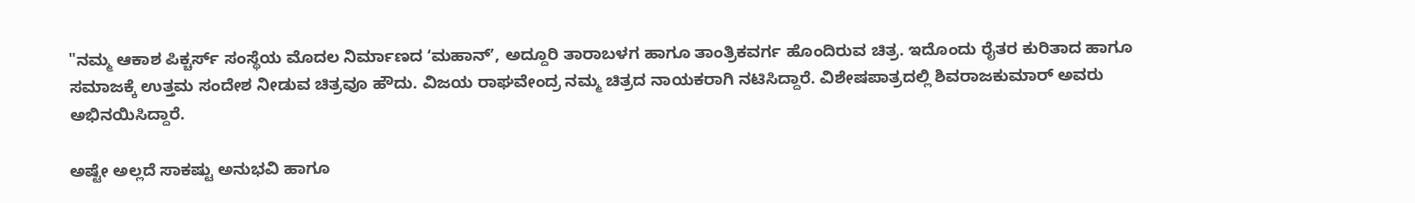"ನಮ್ಮ ಆಕಾಶ ಪಿಕ್ಚರ್ಸ್‌ ಸಂಸ್ಥೆಯ ಮೊದಲ ನಿರ್ಮಾಣದ ʻಮಹಾನ್ʼ, ಅದ್ದೂರಿ ತಾರಾಬಳಗ ಹಾಗೂ ತಾಂತ್ರಿಕವರ್ಗ ಹೊಂದಿರುವ ಚಿತ್ರ. ಇದೊಂದು ರೈತರ ಕುರಿತಾದ ಹಾಗೂ ಸಮಾಜಕ್ಕೆ ಉತ್ತಮ ಸಂದೇಶ ನೀಡುವ ಚಿತ್ರವೂ ಹೌದು. ವಿಜಯ ರಾಘವೇಂದ್ರ ನಮ್ಮ ಚಿತ್ರದ ನಾಯಕರಾಗಿ ನಟಿಸಿದ್ದಾರೆ‌‌. ವಿಶೇಷಪಾತ್ರದಲ್ಲಿ ಶಿವರಾಜಕುಮಾರ್ ಅವರು ಅಭಿನಯಿಸಿದ್ದಾರೆ.

ಅಷ್ಟೇ ಅಲ್ಲದೆ ಸಾಕಷ್ಟು ಅನುಭವಿ ಹಾಗೂ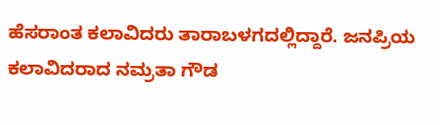ಹೆಸರಾಂತ ಕಲಾವಿದರು ತಾರಾಬಳಗದಲ್ಲಿದ್ದಾರೆ. ಜನಪ್ರಿಯ ಕಲಾವಿದರಾದ ನಮ್ರತಾ ಗೌಡ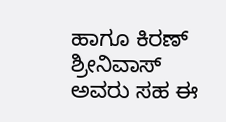ಹಾಗೂ ಕಿರಣ್ ಶ್ರೀನಿವಾಸ್ ಅವರು ಸಹ ಈ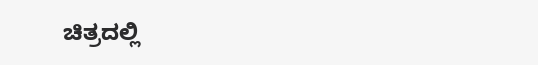ಚಿತ್ರದಲ್ಲಿ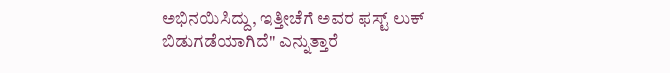ಅಭಿನಯಿಸಿದ್ದು, ಇತ್ತೀಚೆಗೆ ಅವರ ಫಸ್ಟ್ ಲುಕ್ ಬಿಡುಗಡೆಯಾಗಿದೆ" ಎನ್ನುತ್ತಾರೆ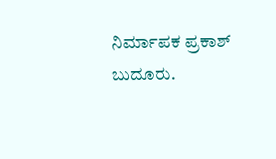ನಿರ್ಮಾಪಕ ‌ಪ್ರಕಾಶ್ ಬುದೂರು.